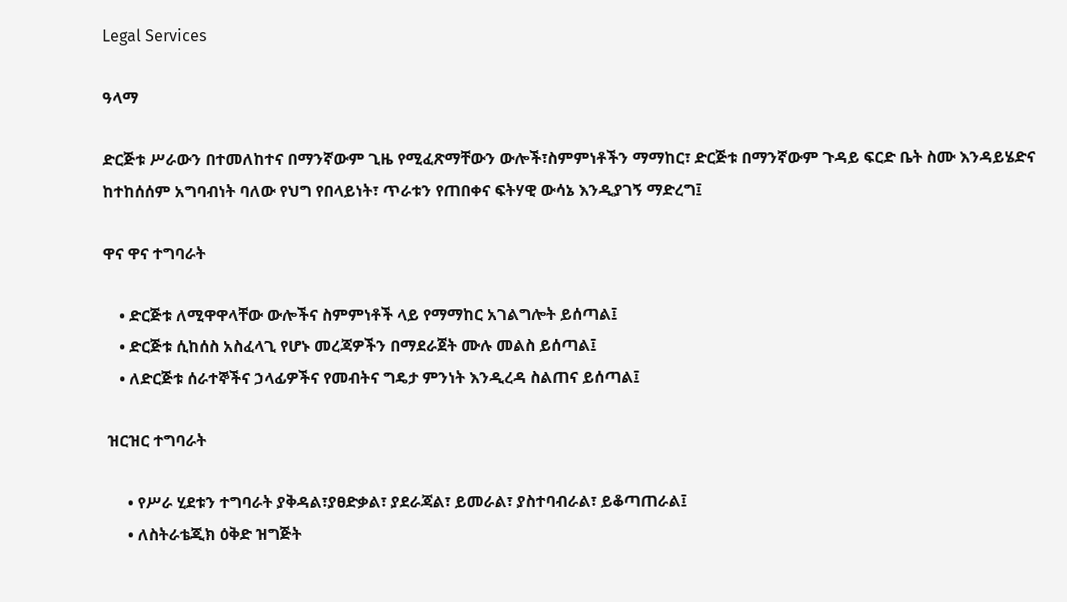Legal Services

ዓላማ

ድርጅቱ ሥራውን በተመለከተና በማንኛውም ጊዜ የሚፈጽማቸውን ውሎች፣ስምምነቶችን ማማከር፣ ድርጅቱ በማንኛውም ጉዳይ ፍርድ ቤት ስሙ እንዳይሄድና ከተከሰሰም አግባብነት ባለው የህግ የበላይነት፣ ጥራቱን የጠበቀና ፍትሃዊ ውሳኔ እንዲያገኝ ማድረግ፤

ዋና ዋና ተግባራት

    • ድርጅቱ ለሚዋዋላቸው ውሎችና ስምምነቶች ላይ የማማከር አገልግሎት ይሰጣል፤
    • ድርጅቱ ሲከሰስ አስፈላጊ የሆኑ መረጃዎችን በማደራጀት ሙሉ መልስ ይሰጣል፤
    • ለድርጅቱ ሰራተኞችና ኃላፊዎችና የመብትና ግዴታ ምንነት እንዲረዳ ስልጠና ይሰጣል፤

 ዝርዝር ተግባራት

      • የሥራ ሂደቱን ተግባራት ያቅዳል፣ያፀድቃል፣ ያደራጃል፣ ይመራል፣ ያስተባብራል፣ ይቆጣጠራል፤
      • ለስትራቴጂክ ዕቅድ ዝግጅት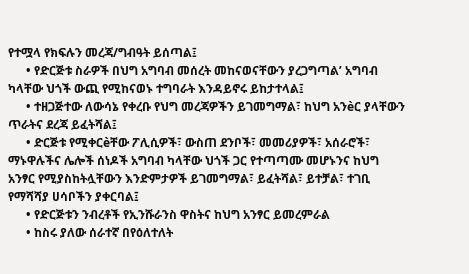የተሟላ የክፍሉን መረጃ/ግብዓት ይሰጣል፤
      • የድርጅቱ ስራዎች በህግ አግባብ መሰረት መከናወናቸውን ያረጋግጣል’ አግባብ ካላቸው ህጎች ውጪ የሚከናወኑ ተግባራት እንዳይኖሩ ይከታተላል፤
      • ተዘጋጅተው ለውሳኔ የቀረቡ የህግ መረጃዎችን ይገመግማል፣ ከህግ አንèር ያላቸውን ጥራትና ደረጃ ይፈትሻል፤
      • ድርጅቱ የሚቀርèቸው ፖሊሲዎች፣ ውስጠ ደንቦች፣ መመሪያዎች፣ አሰራሮች፣ ማኑዋሉችና ሌሎች ሰነዶች አግባብ ካላቸው ህጎች ጋር የተጣጣሙ መሆኑንና ከህግ አንፃር የሚያስከትሏቸውን እንድምታዎች ይገመግማል፣ ይፈትሻል፣ ይተቻል፣ ተገቢ የማሻሻያ ሀሳቦችን ያቀርባል፤
      • የድርጅቱን ንብረቶች የኢንሹራንስ ዋስትና ከህግ አንፃር ይመረምራል
      • ከስሩ ያለው ሰራተኛ በየዕለተለት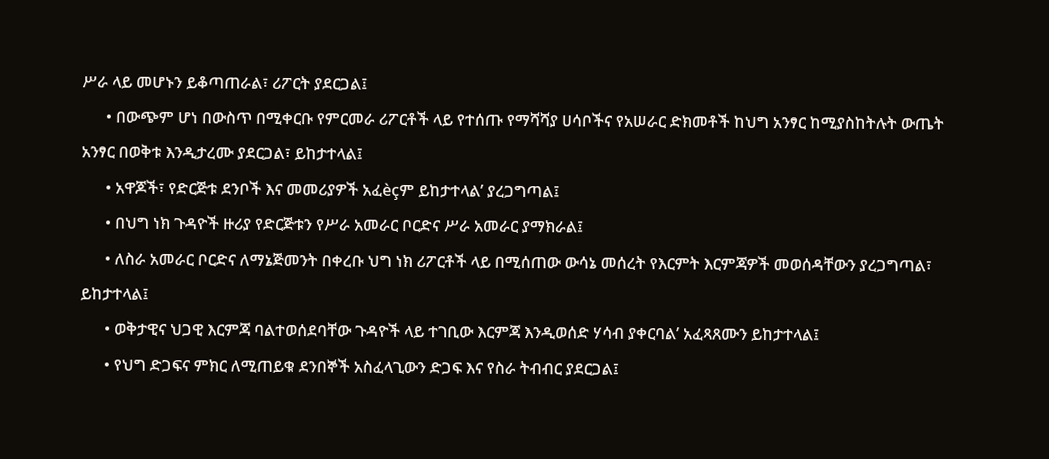ሥራ ላይ መሆኑን ይቆጣጠራል፣ ሪፖርት ያደርጋል፤
      • በውጭም ሆነ በውስጥ በሚቀርቡ የምርመራ ሪፖርቶች ላይ የተሰጡ የማሻሻያ ሀሳቦችና የአሠራር ድክመቶች ከህግ አንፃር ከሚያስከትሉት ውጤት አንፃር በወቅቱ እንዲታረሙ ያደርጋል፣ ይከታተላል፤
      • አዋጆች፣ የድርጅቱ ደንቦች እና መመሪያዎች አፈèçም ይከታተላል’ ያረጋግጣል፤
      • በህግ ነክ ጉዳዮች ዙሪያ የድርጅቱን የሥራ አመራር ቦርድና ሥራ አመራር ያማክራል፤
      • ለስራ አመራር ቦርድና ለማኔጅመንት በቀረቡ ህግ ነክ ሪፖርቶች ላይ በሚሰጠው ውሳኔ መሰረት የእርምት እርምጃዎች መወሰዳቸውን ያረጋግጣል፣ ይከታተላል፤
      • ወቅታዊና ህጋዊ እርምጃ ባልተወሰደባቸው ጉዳዮች ላይ ተገቢው እርምጃ እንዲወሰድ ሃሳብ ያቀርባል’ አፈጻጸሙን ይከታተላል፤
      • የህግ ድጋፍና ምክር ለሚጠይቁ ደንበኞች አስፈላጊውን ድጋፍ እና የስራ ትብብር ያደርጋል፤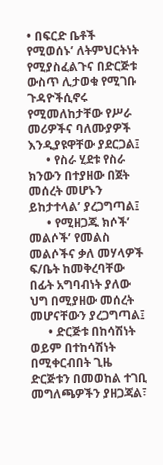• በፍርድ ቤቶች የሚወሰኑ’ ለትምህርትነት የሚያስፈልጉና በድርጅቱ ውስጥ ሊታወቁ የሚገቡ ጉዳዮችሲኖሩ የሚመለከታቸው የሥራ መሪዎችና ባለሙያዎች እንዲያዩዋቸው ያደርጋል፤
      • የስራ ሂደቱ የስራ ክንውን በተያዘው በጀት መሰረት መሆኑን ይከታተላል’ ያረጋግጣል፤
      • የሚዘጋጁ ክሶች’ መልሶች’ የመልስ መልሶችና ቃለ መሃላዎች ፍ/ቤት ከመቅረባቸው በፊት አግባብነት ያለው ህግ በሚያዘው መሰረት መሆናቸውን ያረጋግጣል፤
      • ድርጅቱ በከሳሽነት ወይም በተከሳሽነት በሚቀርብበት ጊዜ ድርጅቱን በመወከል ተገቢ መግለጫዎችን ያዘጋጃል፣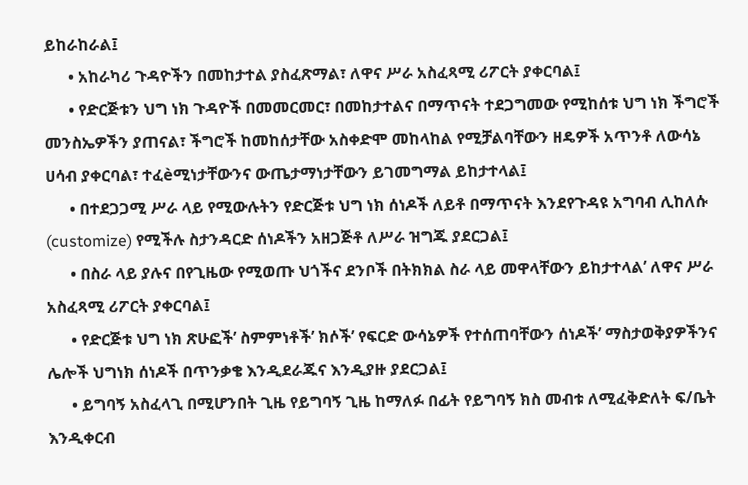ይከራከራል፤
      • አከራካሪ ጉዳዮችን በመከታተል ያስፈጽማል፣ ለዋና ሥራ አስፈጻሚ ሪፖርት ያቀርባል፤
      • የድርጅቱን ህግ ነክ ጉዳዮች በመመርመር፣ በመከታተልና በማጥናት ተደጋግመው የሚከሰቱ ህግ ነክ ችግሮች መንስኤዎችን ያጠናል፣ ችግሮች ከመከሰታቸው አስቀድሞ መከላከል የሚቻልባቸውን ዘዴዎች አጥንቶ ለውሳኔ ሀሳብ ያቀርባል፣ ተፈèሚነታቸውንና ውጤታማነታቸውን ይገመግማል ይከታተላል፤
      • በተደጋጋሚ ሥራ ላይ የሚውሉትን የድርጅቱ ህግ ነክ ሰነዶች ለይቶ በማጥናት እንደየጉዳዩ አግባብ ሊከለሱ (customize) የሚችሉ ስታንዳርድ ሰነዶችን አዘጋጅቶ ለሥራ ዝግጁ ያደርጋል፤
      • በስራ ላይ ያሉና በየጊዜው የሚወጡ ህጎችና ደንቦች በትክክል ስራ ላይ መዋላቸውን ይከታተላል’ ለዋና ሥራ አስፈጻሚ ሪፖርት ያቀርባል፤
      • የድርጅቱ ህግ ነክ ጽሁፎች’ ስምምነቶች’ ክሶች’ የፍርድ ውሳኔዎች የተሰጠባቸውን ሰነዶች’ ማስታወቅያዎችንና ሌሎች ህግነክ ሰነዶች በጥንቃቄ እንዲደራጁና እንዲያዙ ያደርጋል፤
      • ይግባኝ አስፈላጊ በሚሆንበት ጊዜ የይግባኝ ጊዜ ከማለፉ በፊት የይግባኝ ክስ መብቱ ለሚፈቅድለት ፍ/ቤት እንዲቀርብ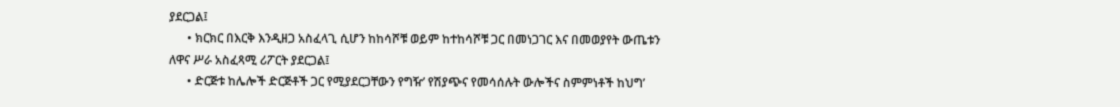ያደርጋል፤
      • ክርክር በእርቅ እንዲዘጋ አስፈላጊ ሲሆን ከከሳሾቹ ወይም ከተከሳሾቹ ጋር በመነጋገር እና በመወያየት ውጤቱን ለዋና ሥራ አስፈጻሚ ሪፖርት ያደርጋል፤
      • ድርጅቱ ከሌሎች ድርጅቶች ጋር የሚያደርጋቸውን የግዥ’ የሽያጭና የመሳሰሉት ውሎችና ስምምነቶች ከህግ’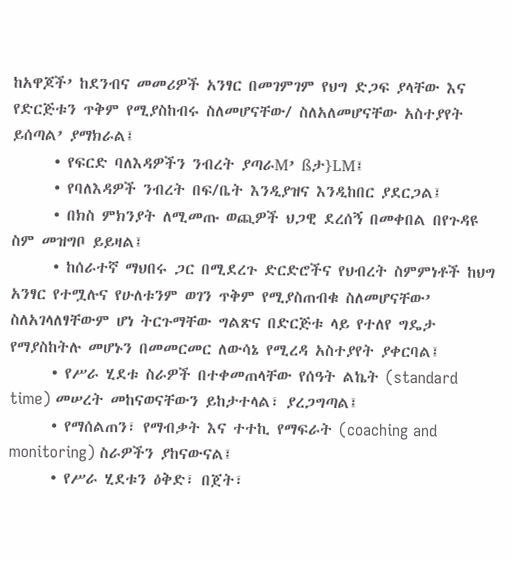ከአዋጆች’ ከደንብና መመሪዎች አንፃር በመገምገም የህግ ድጋፍ ያላቸው እና የድርጅቱን ጥቅም የሚያስከብሩ ስለመሆናቸው/ ስለአለመሆናቸው አስተያየት ይሰጣል’ ያማክራል፤
      • የፍርድ ባለእዳዎችን ንብረት ያጣራM’ ßታ}LM፤
      • የባለእዳዎች ንብረት በፍ/ቤት እንዲያዝና እንዲከበር ያደርጋል፤
      • በክስ ምክንያት ለሚመጡ ወጪዎች ህጋዊ ደረሰኝ በመቀበል በየጉዳዩ ስም መዝግቦ ይይዛል፤
      • ከሰራተኛ ማህበሩ ጋር በሚደረጉ ድርድሮችና የህብረት ስምምነቶች ከህግ አንፃር የተሟሉና የሁለቱንም ወገን ጥቅም የሚያስጠብቁ ስለመሆናቸው’ ስለአገላለፃቸውም ሆነ ትርጉማቸው ግልጽና በድርጅቱ ላይ የተለየ ግዴታ የማያስከትሉ መሆኑን በመመርመር ለውሳኔ የሚረዳ አስተያየት ያቀርባል፤
      • የሥራ ሂደቱ ስራዎች በተቀመጠላቸው የሰዓት ልኬት (standard time) መሠረት መከናወናቸውን ይከታተላል፣ ያረጋግጣል፤
      • የማሰልጠን፣ የማብቃት እና ተተኪ የማፍራት (coaching and monitoring) ስራዎችን ያከናውናል፤
      • የሥራ ሂደቱን ዕቅድ፣ በጀት፣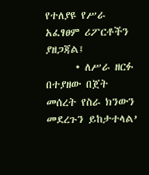የተለያዩ የሥራ አፈፃፀም ሪፖርቶችን ያዘጋጃል፤
      • ለሥራ ዘርፉ በተያዘው በጀት መሰረት የስራ ክንውን መደረጉን ይከታተላል’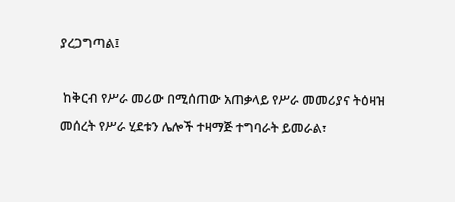ያረጋግጣል፤

 ከቅርብ የሥራ መሪው በሚሰጠው አጠቃላይ የሥራ መመሪያና ትዕዛዝ መሰረት የሥራ ሂደቱን ሌሎች ተዛማጅ ተግባራት ይመራል፣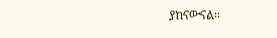ያከናውናል፡፡